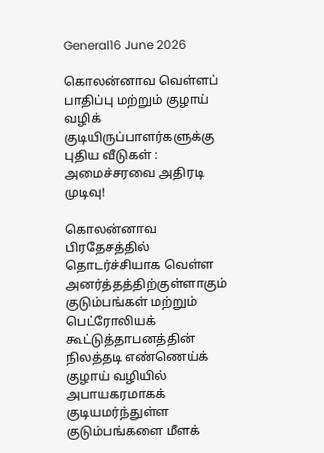General16 June 2026

கொலன்னாவ வெள்ளப் பாதிப்பு மற்றும் குழாய் வழிக் குடியிருப்பாளர்களுக்கு புதிய வீடுகள் : அமைச்சரவை அதிரடி முடிவு!

கொலன்னாவ பிரதேசத்தில் தொடர்ச்சியாக வெள்ள அனர்த்தத்திற்குள்ளாகும் குடும்பங்கள் மற்றும் பெட்ரோலியக் கூட்டுத்தாபனத்தின் நிலத்தடி எண்ணெய்க் குழாய் வழியில் அபாயகரமாகக் குடியமர்ந்துள்ள குடும்பங்களை மீளக்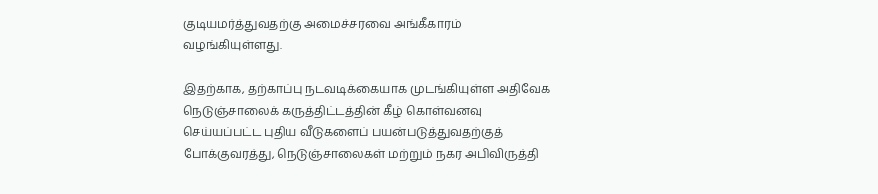குடியமர்த்துவதற்கு அமைச்சரவை அங்கீகாரம் வழங்கியுள்ளது.

இதற்காக, தற்காப்பு நடவடிக்கையாக முடங்கியுள்ள அதிவேக நெடுஞ்சாலைக் கருத்திட்டத்தின் கீழ் கொள்வனவு செய்யப்பட்ட புதிய வீடுகளைப் பயன்படுத்துவதற்குத் போக்குவரத்து, நெடுஞ்சாலைகள் மற்றும் நகர அபிவிருத்தி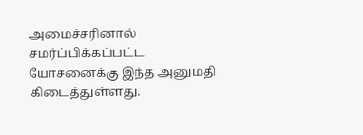அமைச்சரினால் சமர்ப்பிக்கப்பட்ட யோசனைக்கு இந்த அனுமதி கிடைத்துள்ளது.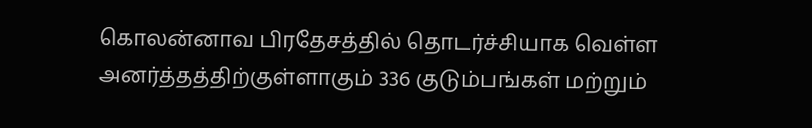கொலன்னாவ பிரதேசத்தில் தொடர்ச்சியாக வெள்ள அனர்த்தத்திற்குள்ளாகும் 336 குடும்பங்கள் மற்றும்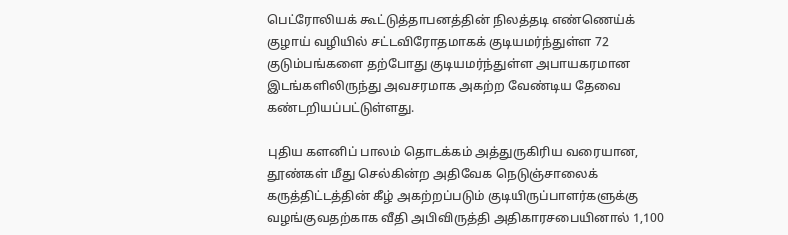பெட்ரோலியக் கூட்டுத்தாபனத்தின் நிலத்தடி எண்ணெய்க் குழாய் வழியில் சட்டவிரோதமாகக் குடியமர்ந்துள்ள 72 குடும்பங்களை தற்போது குடியமர்ந்துள்ள அபாயகரமான இடங்களிலிருந்து அவசரமாக அகற்ற வேண்டிய தேவை கண்டறியப்பட்டுள்ளது.

புதிய களனிப் பாலம் தொடக்கம் அத்துருகிரிய வரையான, தூண்கள் மீது செல்கின்ற அதிவேக நெடுஞ்சாலைக் கருத்திட்டத்தின் கீழ் அகற்றப்படும் குடியிருப்பாளர்களுக்கு வழங்குவதற்காக வீதி அபிவிருத்தி அதிகாரசபையினால் 1,100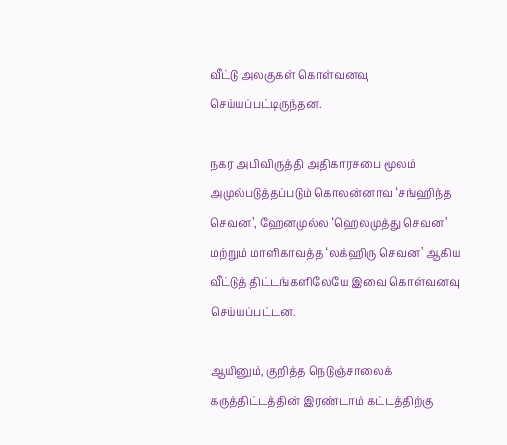வீட்டு அலகுகள் கொள்வனவு செய்யப்பட்டிருந்தன.

நகர அபிவிருத்தி அதிகாரசபை மூலம் அமுல்படுத்தப்படும் கொலன்னாவ ‘சங்ஹிந்த செவன’, ஹேனமுல்ல ‘ஹெலமுத்து செவன’ மற்றும் மாளிகாவத்த ‘லக்ஹிரு செவன’ ஆகிய வீட்டுத் திட்டங்களிலேயே இவை கொள்வனவு செய்யப்பட்டன.

ஆயினும், குறித்த நெடுஞ்சாலைக் கருத்திட்டத்தின் இரண்டாம் கட்டத்திற்கு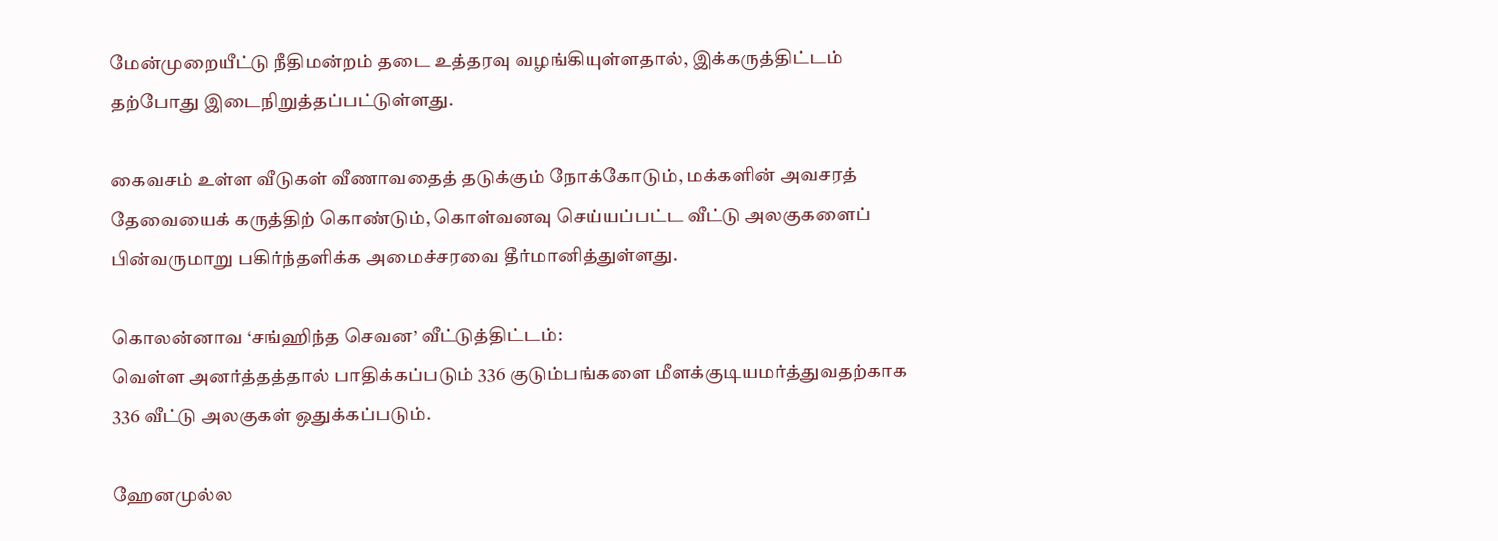மேன்முறையீட்டு நீதிமன்றம் தடை உத்தரவு வழங்கியுள்ளதால், இக்கருத்திட்டம் தற்போது இடைநிறுத்தப்பட்டுள்ளது.

கைவசம் உள்ள வீடுகள் வீணாவதைத் தடுக்கும் நோக்கோடும், மக்களின் அவசரத் தேவையைக் கருத்திற் கொண்டும், கொள்வனவு செய்யப்பட்ட வீட்டு அலகுகளைப் பின்வருமாறு பகிர்ந்தளிக்க அமைச்சரவை தீர்மானித்துள்ளது.

கொலன்னாவ ‘சங்ஹிந்த செவன’ வீட்டுத்திட்டம்:
வெள்ள அனர்த்தத்தால் பாதிக்கப்படும் 336 குடும்பங்களை மீளக்குடியமர்த்துவதற்காக 336 வீட்டு அலகுகள் ஒதுக்கப்படும்.

ஹேனமுல்ல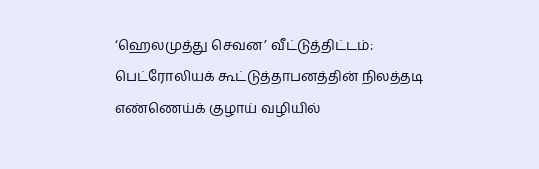‘ஹெலமுத்து செவன’ வீட்டுத்திட்டம்:
பெட்ரோலியக் கூட்டுத்தாபனத்தின் நிலத்தடி எண்ணெய்க் குழாய் வழியில்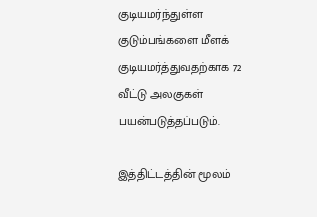குடியமர்ந்துள்ள குடும்பங்களை மீளக் குடியமர்த்துவதற்காக 72 வீட்டு அலகுகள் பயன்படுத்தப்படும்.

இத்திட்டத்தின் மூலம்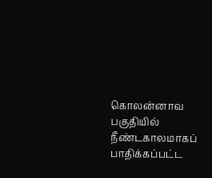கொலன்னாவ பகுதியில் நீண்டகாலமாகப் பாதிக்கப்பட்ட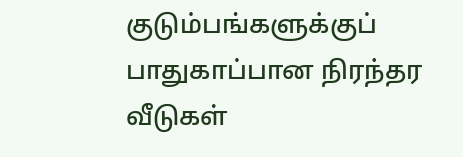குடும்பங்களுக்குப் பாதுகாப்பான நிரந்தர வீடுகள்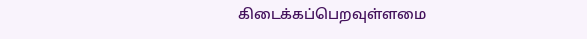கிடைக்கப்பெறவுள்ளமை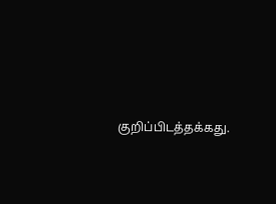குறிப்பிடத்தக்கது.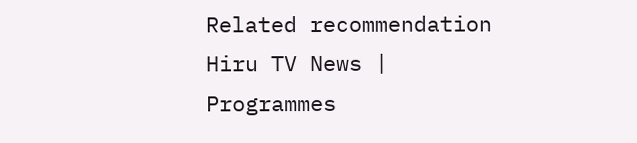Related recommendation
Hiru TV News | Programmes